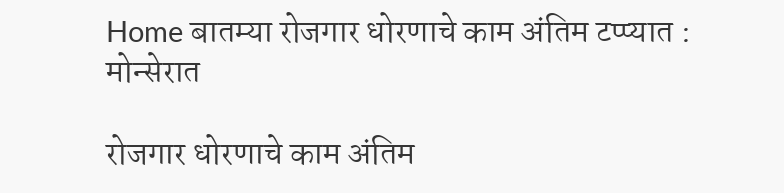Home बातम्या रोजगार धोरणाचे काम अंतिम टप्प्यात : मोन्सेरात

रोजगार धोरणाचे काम अंतिम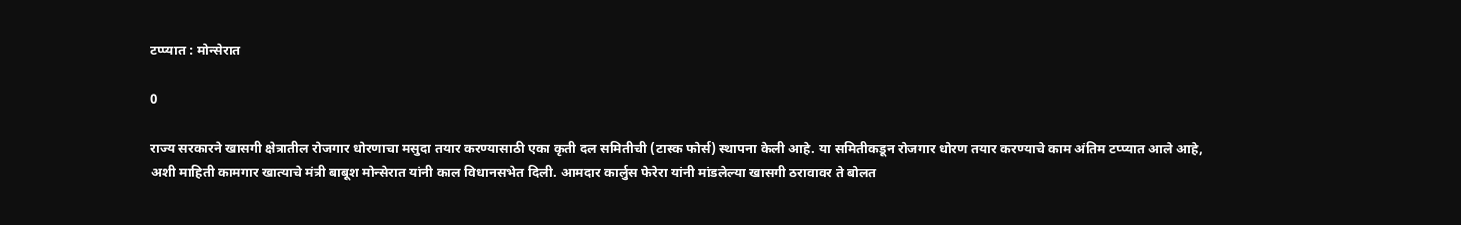टप्प्यात : मोन्सेरात

0

राज्य सरकारने खासगी क्षेत्रातील रोजगार धोरणाचा मसुदा तयार करण्यासाठी एका कृती दल समितीची (टास्क फोर्स) स्थापना केली आहे. या समितीकडून रोजगार धोरण तयार करण्याचे काम अंतिम टप्प्यात आले आहे, अशी माहिती कामगार खात्याचे मंत्री बाबूश मोन्सेरात यांनी काल विधानसभेत दिली. आमदार कार्लुस फेरेरा यांनी मांडलेल्या खासगी ठरावावर ते बोलत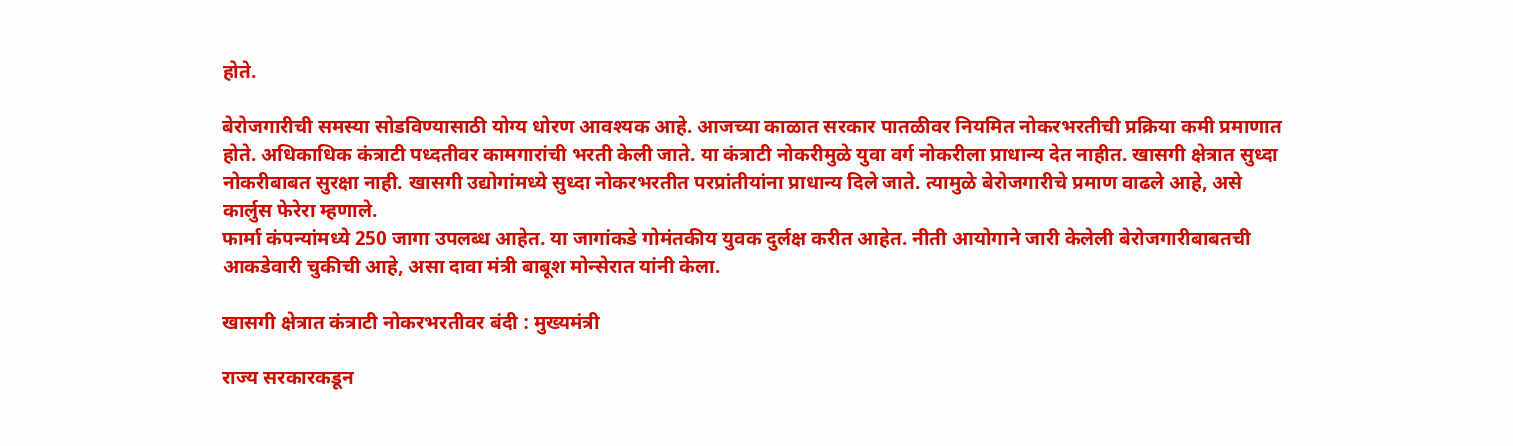होते.

बेरोजगारीची समस्या सोडविण्यासाठी योग्य धोरण आवश्यक आहे. आजच्या काळात सरकार पातळीवर नियमित नोकरभरतीची प्रक्रिया कमी प्रमाणात होते. अधिकाधिक कंत्राटी पध्दतीवर कामगारांची भरती केली जाते. या कंत्राटी नोकरीमुळे युवा वर्ग नोकरीला प्राधान्य देत नाहीत. खासगी क्षेत्रात सुध्दा नोकरीबाबत सुरक्षा नाही. खासगी उद्योगांमध्ये सुध्दा नोकरभरतीत परप्रांतीयांना प्राधान्य दिले जाते. त्यामुळे बेरोजगारीचे प्रमाण वाढले आहे, असे कार्लुस फेरेरा म्हणाले.
फार्मा कंपन्यांमध्ये 250 जागा उपलब्ध आहेत. या जागांकडे गोमंतकीय युवक दुर्लक्ष करीत आहेत. नीती आयोगाने जारी केलेली बेरोजगारीबाबतची आकडेवारी चुकीची आहे, असा दावा मंत्री बाबूश मोन्सेरात यांनी केला.

खासगी क्षेत्रात कंत्राटी नोकरभरतीवर बंदी : मुख्यमंत्री

राज्य सरकारकडून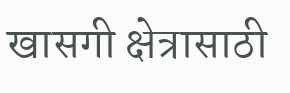खासगी क्षेत्रासाठी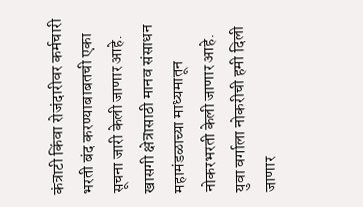कंत्राटी किंवा रोजंदारीवर कर्मचारी भरती बंद करण्याबाबतची एका सूचना जारी केली जाणार आहे. खासगी क्षेत्रासाठी मानव संसाधन महामंडळाच्या माध्यमातून नोकरभरती केली जाणार आहे. युवा वर्गाला नोकरीची हमी दिली जाणार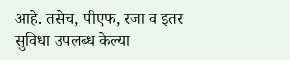आहे. तसेच, पीएफ, रजा व इतर सुविधा उपलब्ध केल्या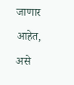जाणार आहेत, असे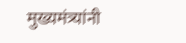मुख्यमंत्र्यांनी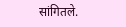सांगितले.